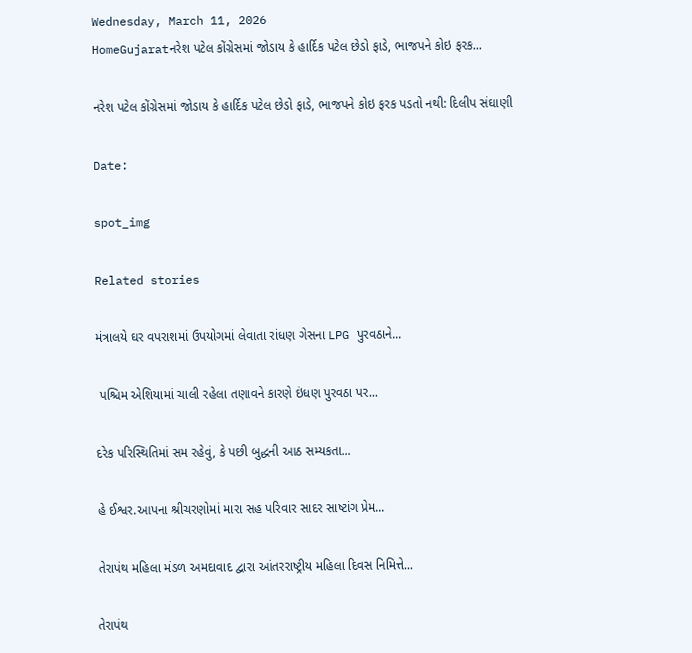Wednesday, March 11, 2026
HomeGujaratનરેશ પટેલ કોંગ્રેસમાં જોડાય કે હાર્દિક પટેલ છેડો ફાડે, ભાજપને કોઇ ફરક...

નરેશ પટેલ કોંગ્રેસમાં જોડાય કે હાર્દિક પટેલ છેડો ફાડે, ભાજપને કોઇ ફરક પડતો નથી: દિલીપ સંઘાણી

Date:

spot_img

Related stories

મંત્રાલયે ઘર વપરાશમાં ઉપયોગમાં લેવાતા રાંધણ ગેસના LPG પુરવઠાને...

 પશ્ચિમ એશિયામાં ચાલી રહેલા તણાવને કારણે ઇંધણ પુરવઠા પર...

દરેક પરિસ્થિતિમાં સમ રહેવું, કે પછી બુદ્ધની આઠ સમ્યકતા...

હે ઈશ્વર.આપના શ્રીચરણોમાં મારા સહ પરિવાર સાદર સાષ્ટાંગ પ્રેમ...

તેરાપંથ મહિલા મંડળ અમદાવાદ દ્વારા આંતરરાષ્ટ્રીય મહિલા દિવસ નિમિત્તે...

તેરાપંથ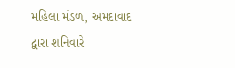મહિલા મંડળ, અમદાવાદ દ્વારા શનિવારે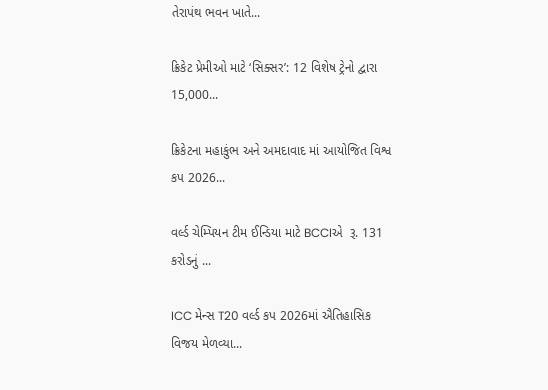તેરાપંથ ભવન ખાતે...

ક્રિકેટ પ્રેમીઓ માટે ‘સિક્સર’: 12 વિશેષ ટ્રેનો દ્વારા 15,000...

ક્રિકેટના મહાકુંભ અને અમદાવાદ માં આયોજિત વિશ્વ કપ 2026...

વર્લ્ડ ચેમ્પિયન ટીમ ઈન્ડિયા માટે BCCIએ  રૂ. 131 કરોડનું ...

ICC મેન્સ T20 વર્લ્ડ કપ 2026માં ઐતિહાસિક વિજય મેળવ્યા...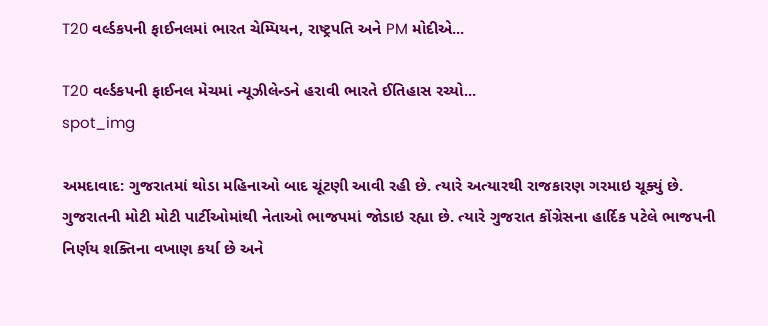T20 વર્લ્ડકપની ફાઈનલમાં ભારત ચેમ્પિયન, રાષ્ટ્રપતિ અને PM મોદીએ...

T20 વર્લ્ડકપની ફાઈનલ મેચમાં ન્યૂઝીલેન્ડને હરાવી ભારતે ઈતિહાસ રચ્યો...
spot_img

અમદાવાદ: ગુજરાતમાં થોડા મહિનાઓ બાદ ચૂંટણી આવી રહી છે. ત્યારે અત્યારથી રાજકારણ ગરમાઇ ચૂક્યું છે. ગુજરાતની મોટી મોટી પાર્ટીઓમાંથી નેતાઓ ભાજપમાં જોડાઇ રહ્યા છે. ત્યારે ગુજરાત કોંગ્રેસના હાર્દિક પટેલે ભાજપની નિર્ણય શક્તિના વખાણ કર્યા છે અને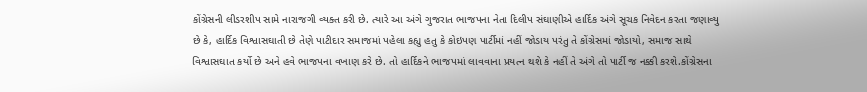કોંગ્રેસની લીડરશીપ સામે નારાજગી વ્યક્ત કરી છે. ત્યારે આ અંગે ગુજરાત ભાજપના નેતા દિલીપ સંઘાણીએ હાર્દિક અંગે સૂચક નિવેદન કરતા જણાવ્યુ છે કે, હાર્દિક વિશ્વાસઘાતી છે તેણે પાટીદાર સમાજમાં પહેલા કહ્યુ હતુ કે કોઇપણ પાર્ટીમાં નહીં જોડાય પરંતુ તે કોંગ્રેસમાં જોડાયો, સમાજ સાથે વિશ્વાસઘાત કર્યો છે અને હવે ભાજપના વખાણ કરે છે. તો હાર્દિકને ભાજપમાં લાવવાના પ્રયત્ન થશે કે નહીં તે અંગે તો પાર્ટી જ નક્કી કરશે.કોંગ્રેસના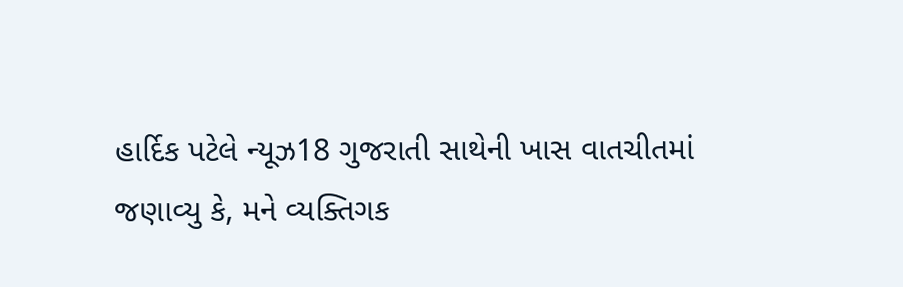હાર્દિક પટેલે ન્યૂઝ18 ગુજરાતી સાથેની ખાસ વાતચીતમાં જણાવ્યુ કે, મને વ્યક્તિગક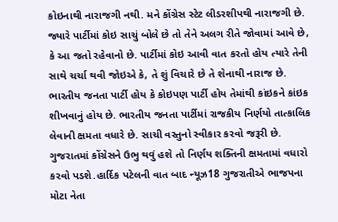કોઇનાથી નારાજગી નથી. મને કોંગ્રેસ સ્ટેટ લીડરશીપથી નારાજગી છે. જ્યારે પાર્ટીમાં કોઇ સાચું બોલે છે તો તેને અલગ રીતે જોવામાં આવે છે, કે આ જતો રહેવાનો છે. પાર્ટીમાં કોઇ આવી વાત કરતો હોય ત્યારે તેની સાથે ચર્ચા થવી જોઇએ કે, તે શું વિચારે છે તે શેનાથી નારાજ છે. ભારતીય જનતા પાર્ટી હોય કે કોઇપણ પાર્ટી હોય તેમાંથી કાંઇકને કાંઇક શીખવાનું હોય છે. ભારતીય જનતા પાર્ટીમાં રાજકીય નિર્ણયો તાત્કાલિક લેવાની ક્ષમતા વધારે છે. સાચી વસ્તુનો સ્વીકાર કરવો જરૂરી છે. ગુજરાતમાં કોંગ્રેસને ઉભુ થવું હશે તો નિર્ણય શક્તિની ક્ષમતામાં વધારો કરવો પડશે.હાર્દિક પટેલની વાત બાદ ન્યૂઝ18 ગુજરાતીએ ભાજપના મોટા નેતા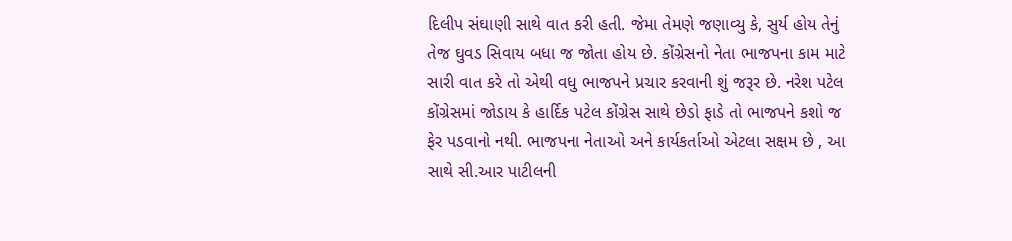દિલીપ સંઘાણી સાથે વાત કરી હતી. જેમા તેમણે જણાવ્યુ કે, સુર્ય હોય તેનું તેજ ઘુવડ સિવાય બધા જ જોતા હોય છે. કોંગ્રેસનો નેતા ભાજપના કામ માટે સારી વાત કરે તો એથી વધુ ભાજપને પ્રચાર કરવાની શું જરૂર છે. નરેશ પટેલ કોંગ્રેસમાં જોડાય કે હાર્દિક પટેલ કોંગ્રેસ સાથે છેડો ફાડે તો ભાજપને કશો જ ફેર પડવાનો નથી. ભાજપના નેતાઓ અને કાર્યકર્તાઓ એટલા સક્ષમ છે , આ સાથે સી.આર પાટીલની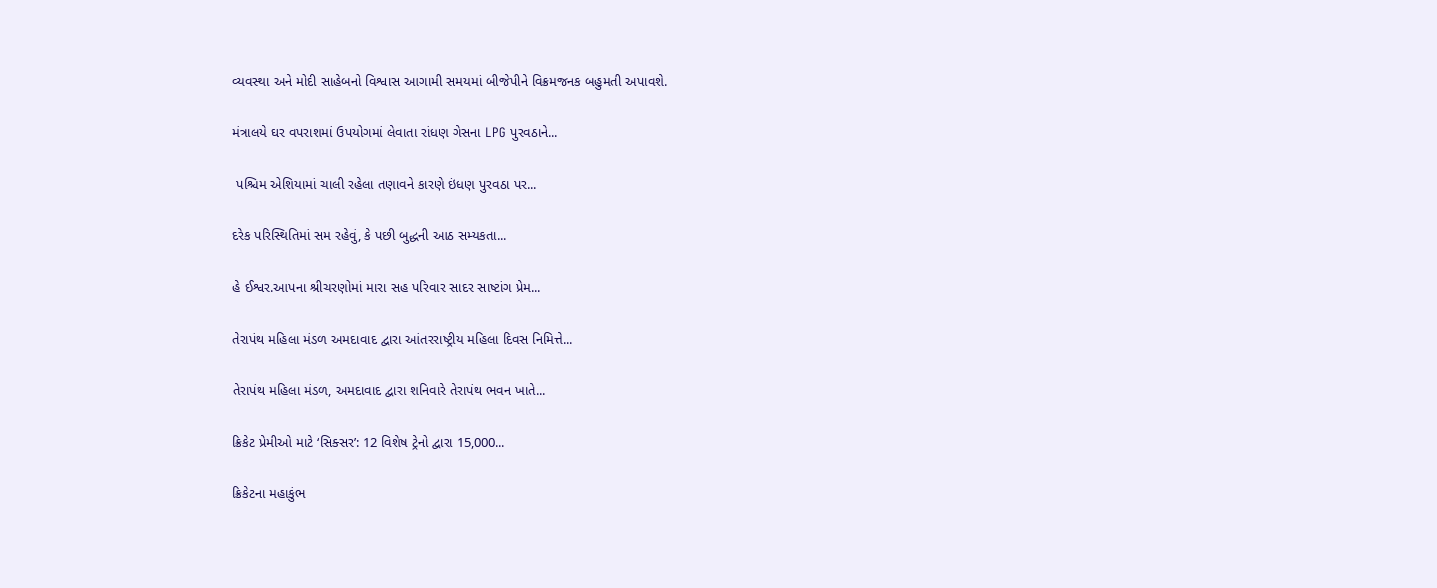વ્યવસ્થા અને મોદી સાહેબનો વિશ્વાસ આગામી સમયમાં બીજેપીને વિક્રમજનક બહુમતી અપાવશે.

મંત્રાલયે ઘર વપરાશમાં ઉપયોગમાં લેવાતા રાંધણ ગેસના LPG પુરવઠાને...

 પશ્ચિમ એશિયામાં ચાલી રહેલા તણાવને કારણે ઇંધણ પુરવઠા પર...

દરેક પરિસ્થિતિમાં સમ રહેવું, કે પછી બુદ્ધની આઠ સમ્યકતા...

હે ઈશ્વર.આપના શ્રીચરણોમાં મારા સહ પરિવાર સાદર સાષ્ટાંગ પ્રેમ...

તેરાપંથ મહિલા મંડળ અમદાવાદ દ્વારા આંતરરાષ્ટ્રીય મહિલા દિવસ નિમિત્તે...

તેરાપંથ મહિલા મંડળ, અમદાવાદ દ્વારા શનિવારે તેરાપંથ ભવન ખાતે...

ક્રિકેટ પ્રેમીઓ માટે ‘સિક્સર’: 12 વિશેષ ટ્રેનો દ્વારા 15,000...

ક્રિકેટના મહાકુંભ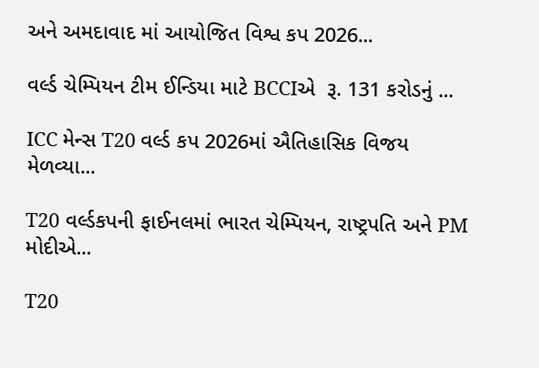અને અમદાવાદ માં આયોજિત વિશ્વ કપ 2026...

વર્લ્ડ ચેમ્પિયન ટીમ ઈન્ડિયા માટે BCCIએ  રૂ. 131 કરોડનું ...

ICC મેન્સ T20 વર્લ્ડ કપ 2026માં ઐતિહાસિક વિજય મેળવ્યા...

T20 વર્લ્ડકપની ફાઈનલમાં ભારત ચેમ્પિયન, રાષ્ટ્રપતિ અને PM મોદીએ...

T20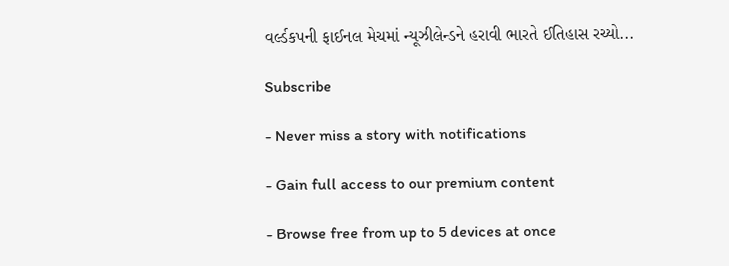વર્લ્ડકપની ફાઈનલ મેચમાં ન્યૂઝીલેન્ડને હરાવી ભારતે ઈતિહાસ રચ્યો...

Subscribe

- Never miss a story with notifications

- Gain full access to our premium content

- Browse free from up to 5 devices at once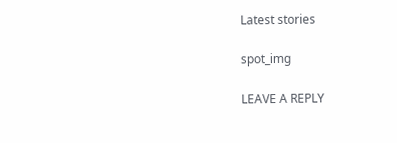Latest stories

spot_img

LEAVE A REPLY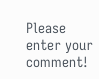Please enter your comment!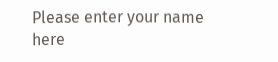Please enter your name here